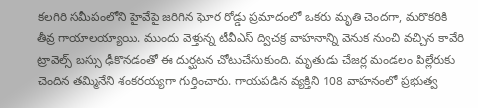కలగిరి సమీపంలోని హైవేపై జరిగిన ఘోర రోడ్డు ప్రమాదంలో ఒకరు మృతి చెందగా, మరొకరికి తీవ్ర గాయాలయ్యాయి. ముందు వెళ్తున్న టీవీఎస్ ద్విచక్ర వాహనాన్ని వెనుక నుంచి వచ్చిన కావేరి ట్రావెల్స్ బస్సు ఢీకొనడంతో ఈ దుర్ఘటన చోటుచేసుకుంది. మృతుడు చేజర్ల మండలం పిల్లేరుకు చెందిన తమ్మినేని శంకరయ్యగా గుర్తించారు. గాయపడిన వ్యక్తిని 108 వాహనంలో ప్రభుత్వ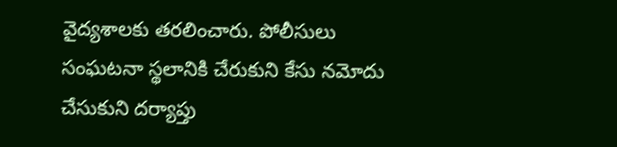వైద్యశాలకు తరలించారు. పోలీసులు సంఘటనా స్థలానికి చేరుకుని కేసు నమోదు చేసుకుని దర్యాప్తు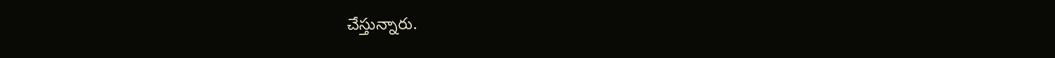చేస్తున్నారు.